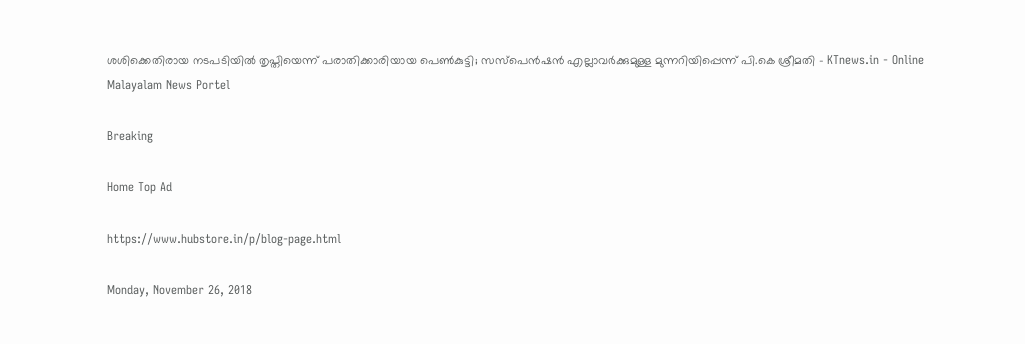ശശിക്കെതിരായ നടപടിയില്‍ തൃപ്തിയെന്ന് പരാതിക്കാരിയായ പെണ്‍കുട്ടി; സസ്‌പെന്‍ഷന്‍ എല്ലാവര്‍ക്കുമുള്ള മുന്നറിയിപ്പെന്ന് പി.കെ ശ്രീമതി - KTnews.in - Online Malayalam News Portel

Breaking

Home Top Ad

https://www.hubstore.in/p/blog-page.html

Monday, November 26, 2018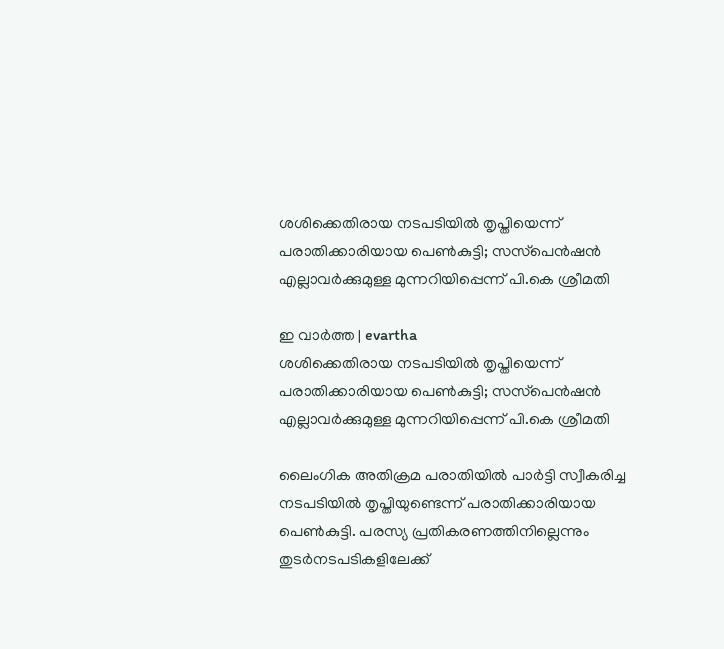ശശിക്കെതിരായ നടപടിയില്‍ തൃപ്തിയെന്ന് പരാതിക്കാരിയായ പെണ്‍കുട്ടി; സസ്‌പെന്‍ഷന്‍ എല്ലാവര്‍ക്കുമുള്ള മുന്നറിയിപ്പെന്ന് പി.കെ ശ്രീമതി

ഇ വാർത്ത | evartha
ശശിക്കെതിരായ നടപടിയില്‍ തൃപ്തിയെന്ന് പരാതിക്കാരിയായ പെണ്‍കുട്ടി; സസ്‌പെന്‍ഷന്‍ എല്ലാവര്‍ക്കുമുള്ള മുന്നറിയിപ്പെന്ന് പി.കെ ശ്രീമതി

ലൈംഗിക അതിക്രമ പരാതിയില്‍ പാര്‍ട്ടി സ്വീകരിച്ച നടപടിയില്‍ തൃപ്തിയുണ്ടെന്ന് പരാതിക്കാരിയായ പെണ്‍കുട്ടി. പരസ്യ പ്രതികരണത്തിനില്ലെന്നും തുടര്‍നടപടികളിലേക്ക്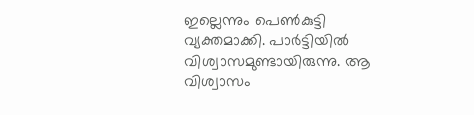ഇല്ലെന്നും പെണ്‍കുട്ടി വ്യക്തമാക്കി. പാര്‍ട്ടിയില്‍ വിശ്വാസമുണ്ടായിരുന്നു. ആ വിശ്വാസം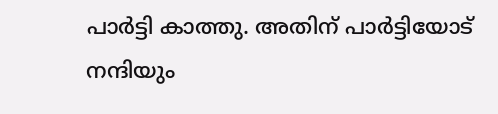പാര്‍ട്ടി കാത്തു. അതിന് പാര്‍ട്ടിയോട് നന്ദിയും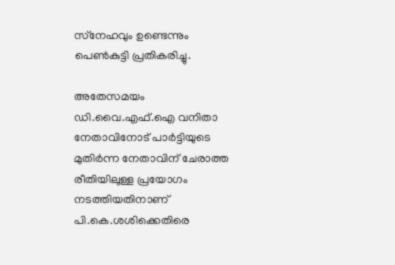സ്‌നേഹവും ഉണ്ടെന്നും പെണ്‍കുട്ടി പ്രതികരിച്ചു.

അതേസമയം ഡി.വൈ.എഫ്.ഐ വനിതാ നേതാവിനോട് പാര്‍ട്ടിയുടെ മുതിര്‍ന്ന നേതാവിന് ചേരാത്ത രീതിയിലുള്ള പ്രയോഗം നടത്തിയതിനാണ് പി.കെ.ശശിക്കെതിരെ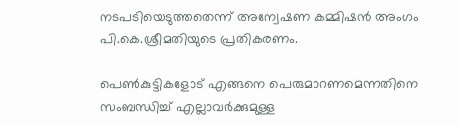നടപടിയെടുത്തതെന്ന് അന്വേഷണ കമ്മിഷന്‍ അംഗം പി.കെ.ശ്രീമതിയുടെ പ്രതികരണം.

പെണ്‍കുട്ടികളോട് എങ്ങനെ പെരുമാറണമെന്നതിനെ സംബന്ധിച്ച് എല്ലാവര്‍ക്കുമുള്ള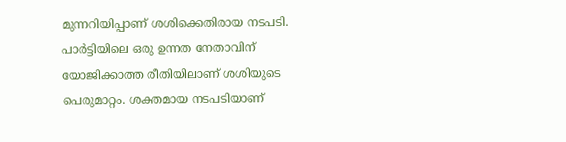മുന്നറിയിപ്പാണ് ശശിക്കെതിരായ നടപടി. പാര്‍ട്ടിയിലെ ഒരു ഉന്നത നേതാവിന് യോജിക്കാത്ത രീതിയിലാണ് ശശിയുടെ പെരുമാറ്റം. ശക്തമായ നടപടിയാണ്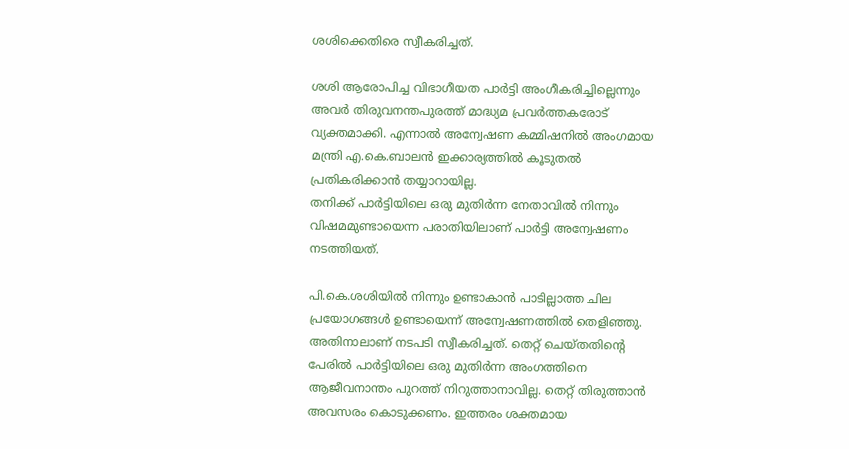ശശിക്കെതിരെ സ്വീകരിച്ചത്.

ശശി ആരോപിച്ച വിഭാഗീയത പാര്‍ട്ടി അംഗീകരിച്ചില്ലെന്നും അവര്‍ തിരുവനന്തപുരത്ത് മാദ്ധ്യമ പ്രവര്‍ത്തകരോട് വ്യക്തമാക്കി. എന്നാല്‍ അന്വേഷണ കമ്മിഷനില്‍ അംഗമായ മന്ത്രി എ.കെ.ബാലന്‍ ഇക്കാര്യത്തില്‍ കൂടുതല്‍ പ്രതികരിക്കാന്‍ തയ്യാറായില്ല.
തനിക്ക് പാര്‍ട്ടിയിലെ ഒരു മുതിര്‍ന്ന നേതാവില്‍ നിന്നും വിഷമമുണ്ടായെന്ന പരാതിയിലാണ് പാര്‍ട്ടി അന്വേഷണം നടത്തിയത്.

പി.കെ.ശശിയില്‍ നിന്നും ഉണ്ടാകാന്‍ പാടില്ലാത്ത ചില പ്രയോഗങ്ങള്‍ ഉണ്ടായെന്ന് അന്വേഷണത്തില്‍ തെളിഞ്ഞു. അതിനാലാണ് നടപടി സ്വീകരിച്ചത്. തെറ്റ് ചെയ്തതിന്റെ പേരില്‍ പാര്‍ട്ടിയിലെ ഒരു മുതിര്‍ന്ന അംഗത്തിനെ ആജീവനാന്തം പുറത്ത് നിറുത്താനാവില്ല. തെറ്റ് തിരുത്താന്‍ അവസരം കൊടുക്കണം. ഇത്തരം ശക്തമായ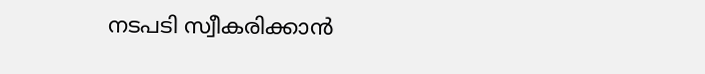നടപടി സ്വീകരിക്കാന്‍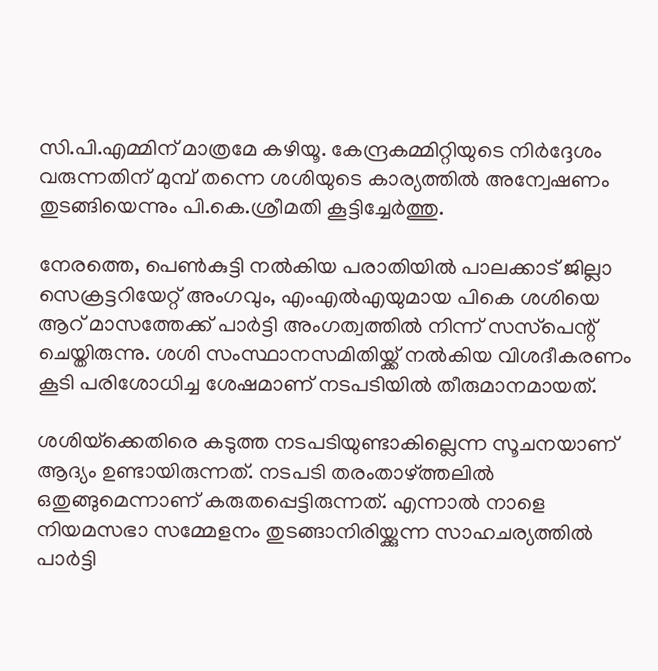സി.പി.എമ്മിന് മാത്രമേ കഴിയൂ. കേന്ദ്രകമ്മിറ്റിയുടെ നിര്‍ദ്ദേശം വരുന്നതിന് മുമ്പ് തന്നെ ശശിയുടെ കാര്യത്തില്‍ അന്വേഷണം തുടങ്ങിയെന്നും പി.കെ.ശ്രീമതി കൂട്ടിച്ചേര്‍ത്തു.

നേരത്തെ, പെണ്‍കുട്ടി നല്‍കിയ പരാതിയില്‍ പാലക്കാട് ജില്ലാ സെക്രട്ടറിയേറ്റ് അംഗവും, എംഎല്‍എയുമായ പികെ ശശിയെ ആറ് മാസത്തേക്ക് പാര്‍ട്ടി അംഗത്വത്തില്‍ നിന്ന് സസ്‌പെന്റ് ചെയ്തിരുന്നു. ശശി സംസ്ഥാനസമിതിയ്ക്ക് നല്‍കിയ വിശദീകരണം കൂടി പരിശോധിച്ച ശേഷമാണ് നടപടിയില്‍ തീരുമാനമായത്.

ശശിയ്‌ക്കെതിരെ കടുത്ത നടപടിയുണ്ടാകില്ലെന്ന സൂചനയാണ് ആദ്യം ഉണ്ടായിരുന്നത്. നടപടി തരംതാഴ്ത്തലില്‍ ഒതുങ്ങുമെന്നാണ് കരുതപ്പെട്ടിരുന്നത്. എന്നാല്‍ നാളെ നിയമസഭാ സമ്മേളനം തുടങ്ങാനിരിയ്ക്കുന്ന സാഹചര്യത്തില്‍ പാര്‍ട്ടി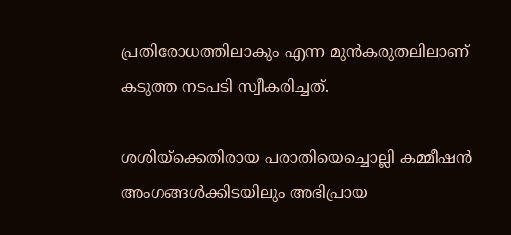പ്രതിരോധത്തിലാകും എന്ന മുന്‍കരുതലിലാണ് കടുത്ത നടപടി സ്വീകരിച്ചത്.

ശശിയ്‌ക്കെതിരായ പരാതിയെച്ചൊല്ലി കമ്മീഷന്‍ അംഗങ്ങള്‍ക്കിടയിലും അഭിപ്രായ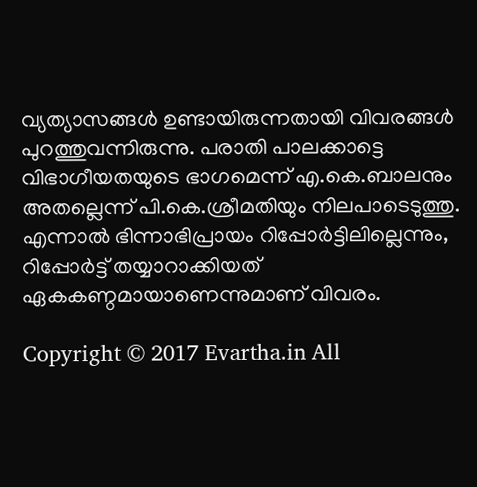വ്യത്യാസങ്ങള്‍ ഉണ്ടായിരുന്നതായി വിവരങ്ങള്‍ പുറത്തുവന്നിരുന്നു. പരാതി പാലക്കാട്ടെ വിഭാഗീയതയുടെ ഭാഗമെന്ന് എ.കെ.ബാലനും അതല്ലെന്ന് പി.കെ.ശ്രീമതിയും നിലപാടെടുത്തു. എന്നാല്‍ ഭിന്നാഭിപ്രായം റിപ്പോര്‍ട്ടിലില്ലെന്നും, റിപ്പോര്‍ട്ട് തയ്യാറാക്കിയത് ഏകകണ്ഠമായാണെന്നുമാണ് വിവരം.

Copyright © 2017 Evartha.in All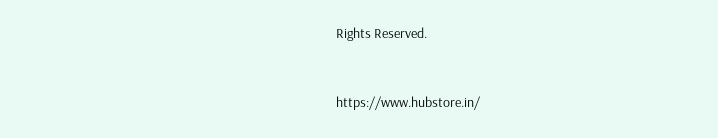Rights Reserved.



https://www.hubstore.in/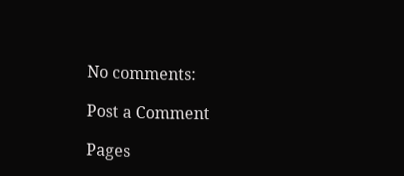No comments:

Post a Comment

Pages